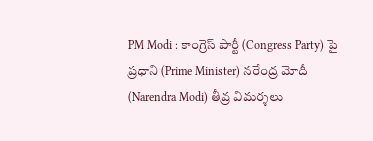PM Modi : కాంగ్రెస్ పార్టీ (Congress Party) పై ప్రధాని (Prime Minister) నరేంద్ర మోదీ (Narendra Modi) తీవ్ర విమర్శలు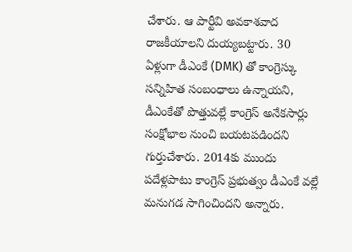చేశారు. ఆ పార్టీవి అవకాశవాద రాజకీయాలని దుయ్యబట్టారు. 30 ఏళ్లుగా డీఎంకే (DMK) తో కాంగ్రెస్కు సన్నిహిత సంబంధాలు ఉన్నాయని, డీఎంకేతో పొత్తువల్లే కాంగ్రెస్ అనేకసార్లు సంక్షోభాల నుంచి బయటపడిందని గుర్తుచేశారు. 2014కు ముందు పదేళ్లపాటు కాంగ్రెస్ ప్రభుత్వం డీఎంకే వల్లే మనుగడ సాగించిందని అన్నారు.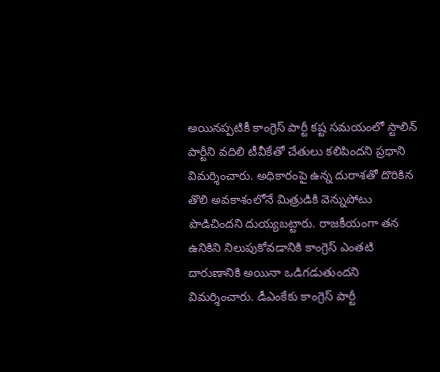అయినప్పటికీ కాంగ్రెస్ పార్టీ కష్ట సమయంలో స్టాలిన్ పార్టీని వదిలి టీవీకేతో చేతులు కలిపిందని ప్రధాని విమర్శించారు. అధికారంపై ఉన్న దురాశతో దొరికిన తొలి అవకాశంలోనే మిత్రుడికి వెన్నుపోటు పొడిచిందని దుయ్యబట్టారు. రాజకీయంగా తన ఉనికిని నిలుపుకోవడానికి కాంగ్రెస్ ఎంతటి దారుణానికి అయినా ఒడిగడుతుందని విమర్శించారు. డీఎంకేకు కాంగ్రెస్ పార్టీ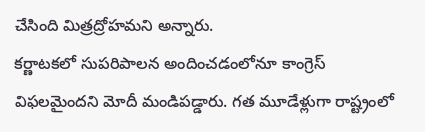చేసింది మిత్రద్రోహమని అన్నారు.
కర్ణాటకలో సుపరిపాలన అందించడంలోనూ కాంగ్రెస్ విఫలమైందని మోదీ మండిపడ్డారు. గత మూడేళ్లుగా రాష్ట్రంలో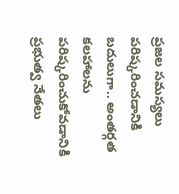ప్రజల సమస్యలు పరిష్కరించడానికి బదులుగా.. అంతర్గత కలహాలను పరిష్కరించుకోవడానికి ప్రభుత్వ నేతలు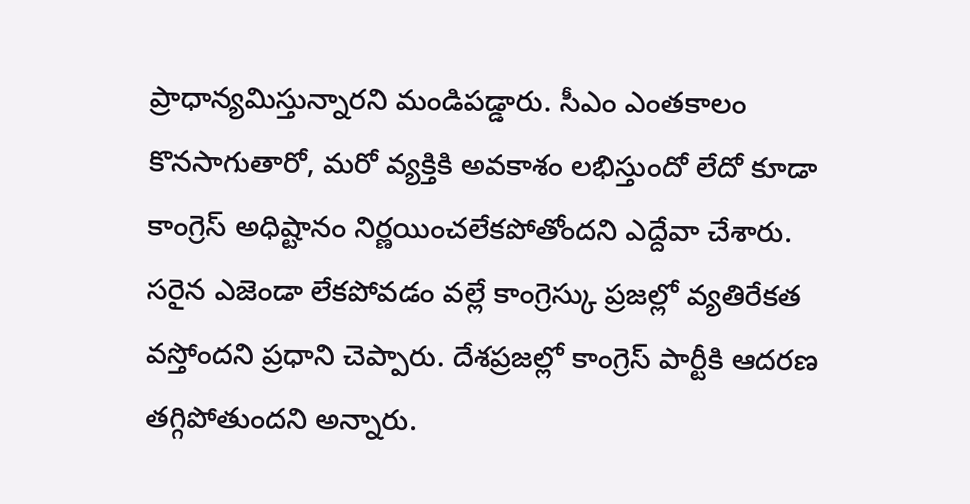ప్రాధాన్యమిస్తున్నారని మండిపడ్డారు. సీఎం ఎంతకాలం కొనసాగుతారో, మరో వ్యక్తికి అవకాశం లభిస్తుందో లేదో కూడా కాంగ్రెస్ అధిష్టానం నిర్ణయించలేకపోతోందని ఎద్దేవా చేశారు.
సరైన ఎజెండా లేకపోవడం వల్లే కాంగ్రెస్కు ప్రజల్లో వ్యతిరేకత వస్తోందని ప్రధాని చెప్పారు. దేశప్రజల్లో కాంగ్రెస్ పార్టీకి ఆదరణ తగ్గిపోతుందని అన్నారు.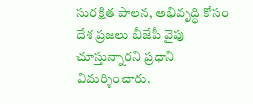సురక్షిత పాలన, అభివృద్ధి కోసం దేశ ప్రజలు బీజేపీ వైపు చూస్తున్నారని ప్రధాని విమర్శించారు.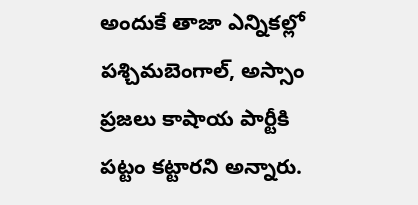అందుకే తాజా ఎన్నికల్లో పశ్చిమబెంగాల్, అస్సాం ప్రజలు కాషాయ పార్టీకి పట్టం కట్టారని అన్నారు.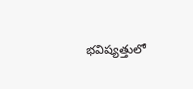భవిష్యత్తులో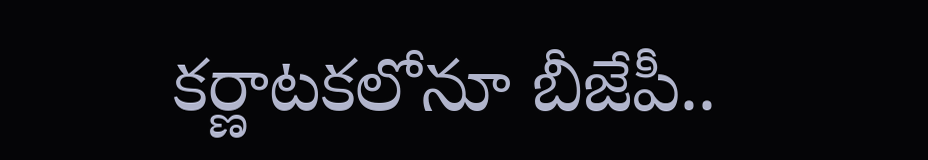కర్ణాటకలోనూ బీజేపీ..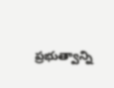ప్రభుత్వాన్ని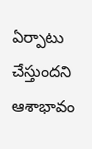ఏర్పాటు చేస్తుందని ఆశాభావం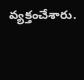వ్యక్తంచేశారు.